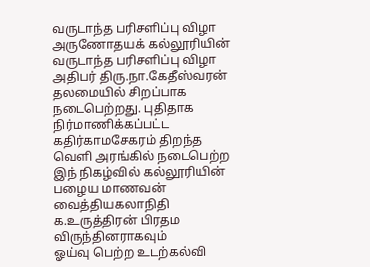வருடாந்த பரிசளிப்பு விழா
அருணோதயக் கல்லூரியின் வருடாந்த பரிசளிப்பு விழா அதிபர் திரு.நா.கேதீஸ்வரன் தலமையில் சிறப்பாக நடைபெற்றது. புதிதாக நிர்மாணிக்கப்பட்ட கதிர்காமசேகரம் திறந்த வெளி அரங்கில் நடைபெற்ற இந் நிகழ்வில் கல்லூரியின் பழைய மாணவன் வைத்தியகலாநிதி க.உருத்திரன் பிரதம விருந்தினராகவும்
ஓய்வு பெற்ற உடற்கல்வி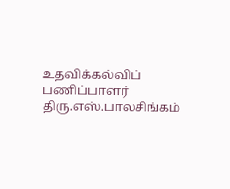உதவிக்கல்விப் பணிப்பாளர் திரு.எஸ்.பாலசிங்கம்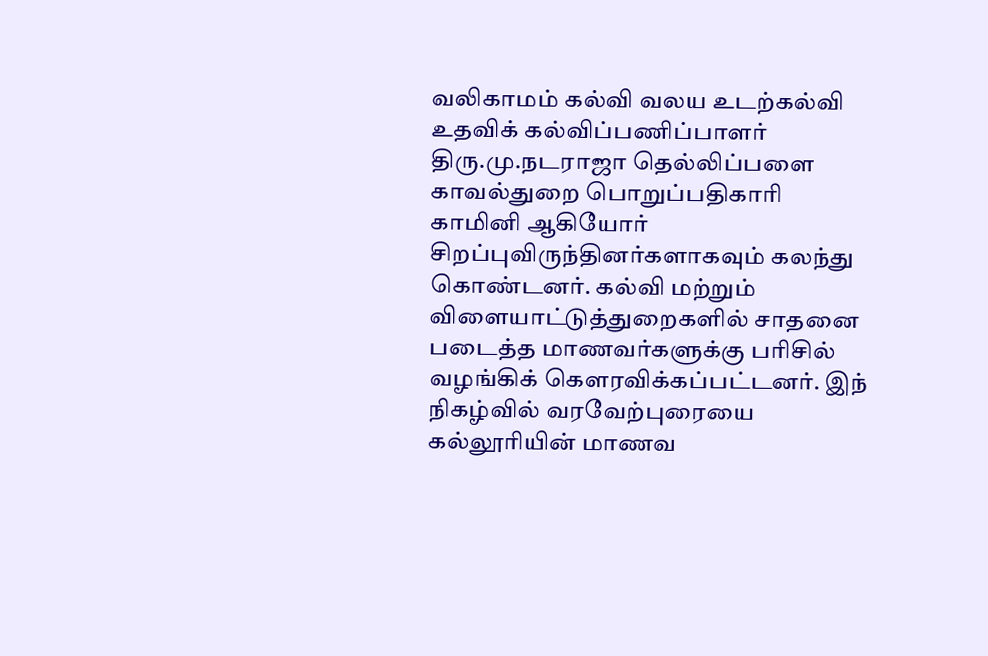வலிகாமம் கல்வி வலய உடற்கல்வி உதவிக் கல்விப்பணிப்பாளர் திரு.மு.நடராஜா தெல்லிப்பளை காவல்துறை பொறுப்பதிகாரி காமினி ஆகியோர் சிறப்புவிருந்தினர்களாகவும் கலந்து கொண்டனர். கல்வி மற்றும் விளையாட்டுத்துறைகளில் சாதனை படைத்த மாணவர்களுக்கு பரிசில் வழங்கிக் கௌரவிக்கப்பட்டனர். இந் நிகழ்வில் வரவேற்புரையை கல்லூரியின் மாணவ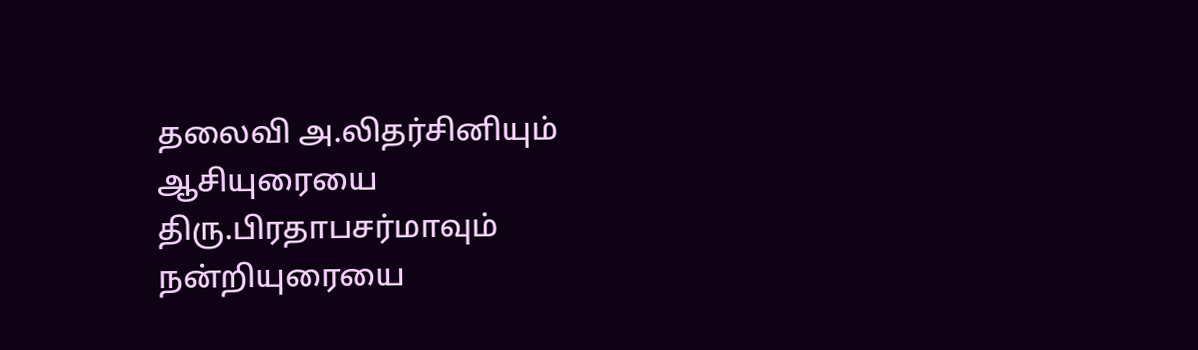தலைவி அ.லிதர்சினியும் ஆசியுரையை திரு.பிரதாபசர்மாவும் நன்றியுரையை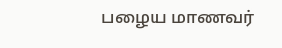பழைய மாணவர்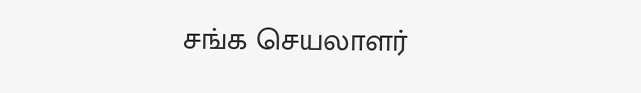சங்க செயலாளர்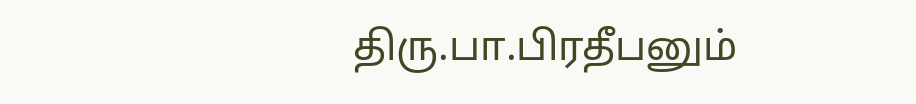திரு.பா.பிரதீபனும்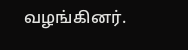வழங்கினர்.